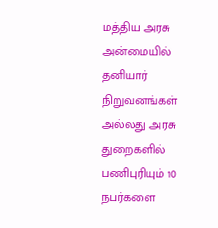மத்திய அரசு அன்மையில் தனியார் நிறுவனங்கள் அல்லது அரசு துறைகளில் பணிபுரியும் 10 நபர்களை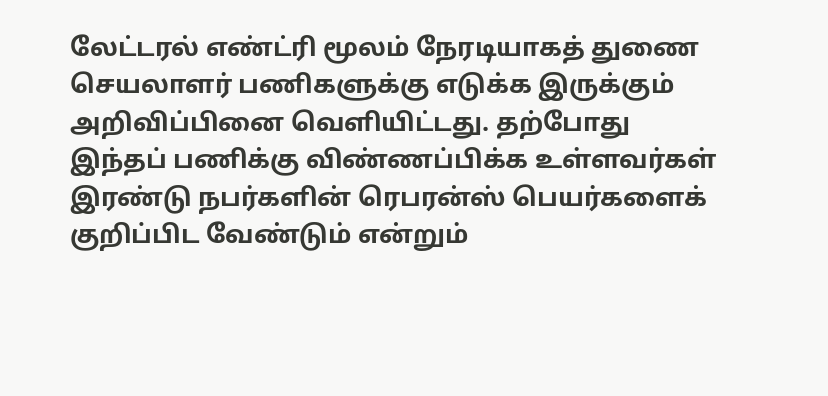லேட்டரல் எண்ட்ரி மூலம் நேரடியாகத் துணை செயலாளர் பணிகளுக்கு எடுக்க இருக்கும் அறிவிப்பினை வெளியிட்டது. தற்போது இந்தப் பணிக்கு விண்ணப்பிக்க உள்ளவர்கள் இரண்டு நபர்களின் ரெபரன்ஸ் பெயர்களைக் குறிப்பிட வேண்டும் என்றும்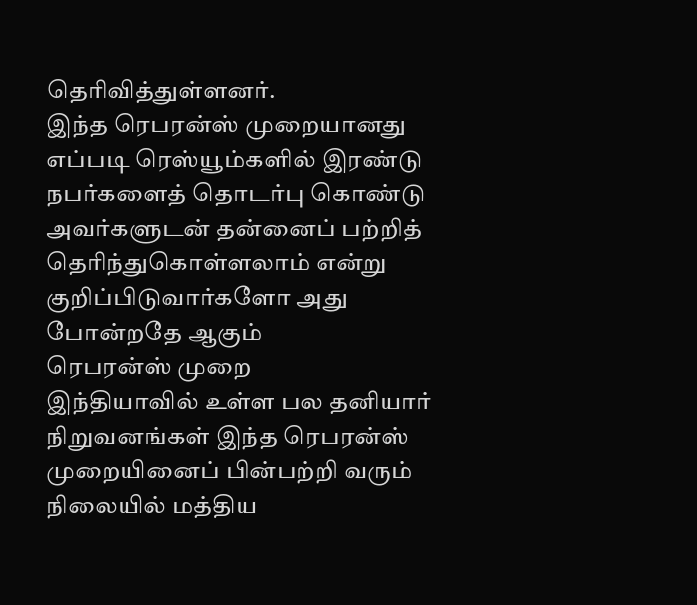தெரிவித்துள்ளனர்.
இந்த ரெபரன்ஸ் முறையானது எப்படி ரெஸ்யூம்களில் இரண்டு நபர்களைத் தொடர்பு கொண்டு அவர்களுடன் தன்னைப் பற்றித் தெரிந்துகொள்ளலாம் என்று குறிப்பிடுவார்களோ அது போன்றதே ஆகும்
ரெபரன்ஸ் முறை
இந்தியாவில் உள்ள பல தனியார் நிறுவனங்கள் இந்த ரெபரன்ஸ் முறையினைப் பின்பற்றி வரும் நிலையில் மத்திய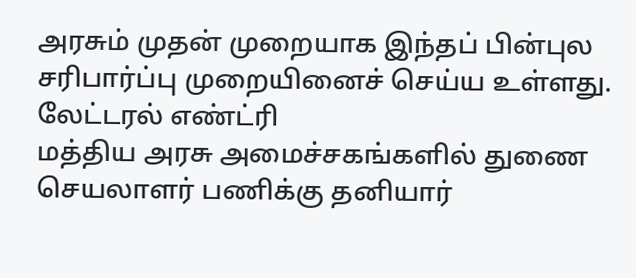அரசும் முதன் முறையாக இந்தப் பின்புல சரிபார்ப்பு முறையினைச் செய்ய உள்ளது.
லேட்டரல் எண்ட்ரி
மத்திய அரசு அமைச்சகங்களில் துணை செயலாளர் பணிக்கு தனியார்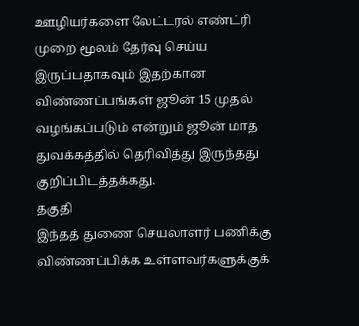ஊழியர்களை லேட்டரல் எண்ட்ரி முறை மூலம் தேர்வு செய்ய இருப்பதாகவும் இதற்கான விண்ணப்பங்கள் ஜூன் 15 முதல் வழங்கப்படும் என்றும் ஜூன் மாத துவக்கத்தில் தெரிவித்து இருந்தது குறிப்பிடத்தக்கது.
தகுதி
இந்தத் துணை செயலாளர் பணிக்கு விண்ணப்பிக்க உள்ளவர்களுக்குக்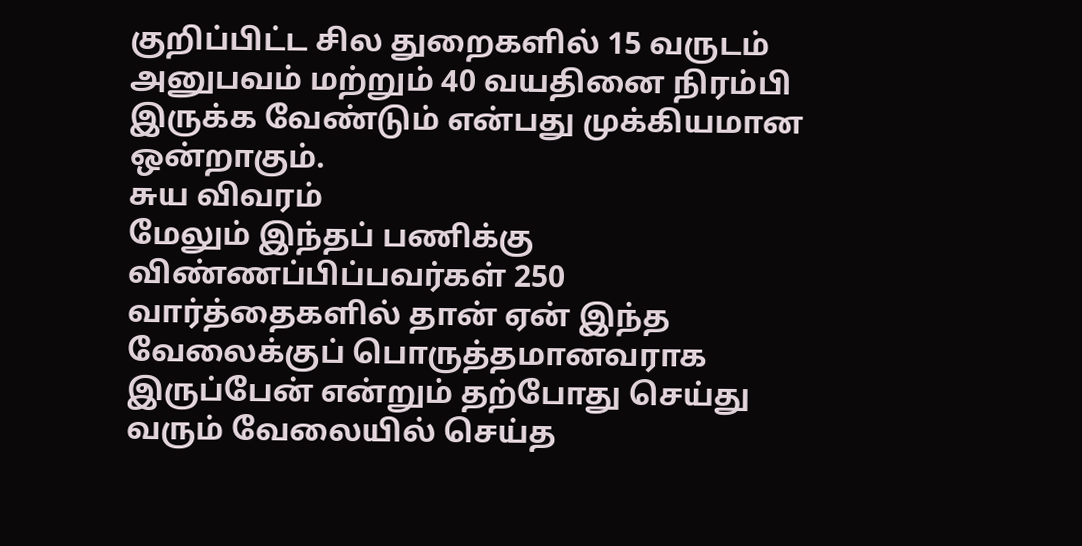குறிப்பிட்ட சில துறைகளில் 15 வருடம் அனுபவம் மற்றும் 40 வயதினை நிரம்பி இருக்க வேண்டும் என்பது முக்கியமான ஒன்றாகும்.
சுய விவரம்
மேலும் இந்தப் பணிக்கு விண்ணப்பிப்பவர்கள் 250 வார்த்தைகளில் தான் ஏன் இந்த வேலைக்குப் பொருத்தமானவராக இருப்பேன் என்றும் தற்போது செய்து வரும் வேலையில் செய்த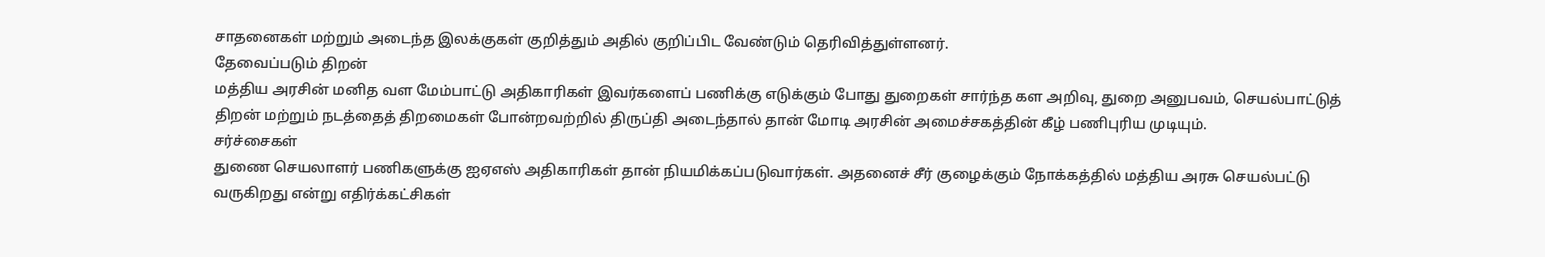சாதனைகள் மற்றும் அடைந்த இலக்குகள் குறித்தும் அதில் குறிப்பிட வேண்டும் தெரிவித்துள்ளனர்.
தேவைப்படும் திறன்
மத்திய அரசின் மனித வள மேம்பாட்டு அதிகாரிகள் இவர்களைப் பணிக்கு எடுக்கும் போது துறைகள் சார்ந்த கள அறிவு, துறை அனுபவம், செயல்பாட்டுத் திறன் மற்றும் நடத்தைத் திறமைகள் போன்றவற்றில் திருப்தி அடைந்தால் தான் மோடி அரசின் அமைச்சகத்தின் கீழ் பணிபுரிய முடியும்.
சர்ச்சைகள்
துணை செயலாளர் பணிகளுக்கு ஐஏஎஸ் அதிகாரிகள் தான் நியமிக்கப்படுவார்கள். அதனைச் சீர் குழைக்கும் நோக்கத்தில் மத்திய அரசு செயல்பட்டு வருகிறது என்று எதிர்க்கட்சிகள்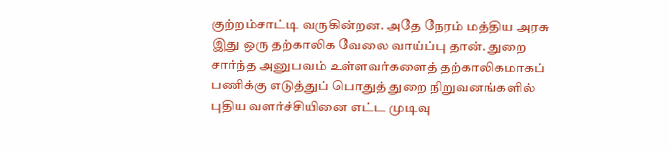குற்றம்சாட்டி வருகின்றன. அதே நேரம் மத்திய அரசு இது ஒரு தற்காலிக வேலை வாய்ப்பு தான். துறை சார்ந்த அனுபவம் உள்ளவர்களைத் தற்காலிகமாகப் பணிக்கு எடுத்துப் பொதுத் துறை நிறுவனங்களில் புதிய வளர்ச்சியினை எட்ட முடிவு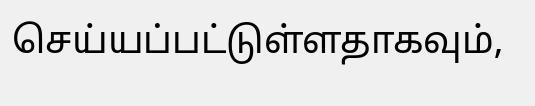செய்யப்பட்டுள்ளதாகவும்,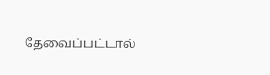தேவைப்பட்டால்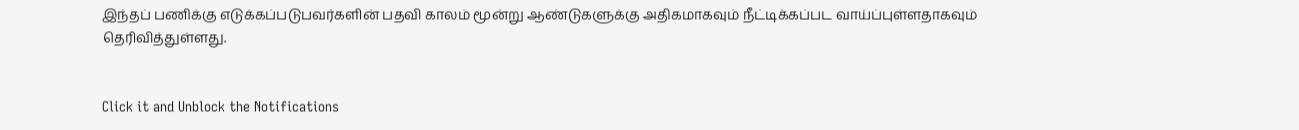இந்தப் பணிக்கு எடுக்கப்படுபவர்களின் பதவி காலம் மூன்று ஆண்டுகளுக்கு அதிகமாகவும் நீட்டிக்கப்பட வாய்ப்புள்ளதாகவும் தெரிவித்துள்ளது.


Click it and Unblock the Notifications